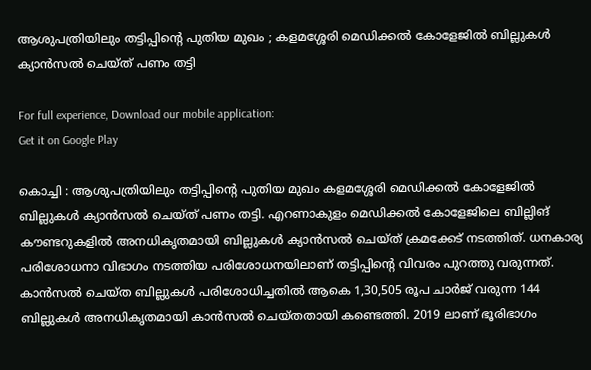ആശുപത്രിയിലും തട്ടിപ്പിന്റെ പുതിയ മുഖം ; കളമശ്ശേരി മെഡിക്കല്‍ കോളേജില്‍ ബില്ലുകള്‍ ക്യാന്‍സല്‍ ചെയ്ത് പണം തട്ടി

For full experience, Download our mobile application:
Get it on Google Play

കൊച്ചി : ആശുപത്രിയിലും തട്ടിപ്പിന്റെ പുതിയ മുഖം കളമശ്ശേരി മെഡിക്കല്‍ കോളേജില്‍ ബില്ലുകള്‍ ക്യാന്‍സല്‍ ചെയ്ത് പണം തട്ടി. എറണാകുളം മെഡിക്കല്‍ കോളേജിലെ ബില്ലിങ് കൗണ്ടറുകളില്‍ അനധികൃതമായി ബില്ലുകള്‍ ക്യാന്‍സല്‍ ചെയ്ത് ക്രമക്കേട് നടത്തിത്. ധനകാര്യ പരിശോധനാ വിഭാഗം നടത്തിയ പരിശോധനയിലാണ് തട്ടിപ്പിന്റെ വിവരം പുറത്തു വരുന്നത്. കാന്‍സല്‍ ചെയ്ത ബില്ലുകള്‍ പരിശോധിച്ചതില്‍ ആകെ 1,30,505 രൂപ ചാര്‍ജ് വരുന്ന 144 ബില്ലുകള്‍ അനധികൃതമായി കാന്‍സല്‍ ചെയ്തതായി കണ്ടെത്തി. 2019 ലാണ് ഭൂരിഭാഗം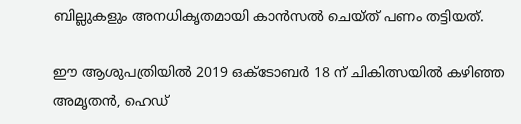ബില്ലുകളും അനധികൃതമായി കാന്‍സല്‍ ചെയ്ത് പണം തട്ടിയത്.

ഈ ആശുപത്രിയില്‍ 2019 ഒക്ടോബര്‍ 18 ന് ചികിത്സയില്‍ കഴിഞ്ഞ അമൃതന്‍, ഹെഡ്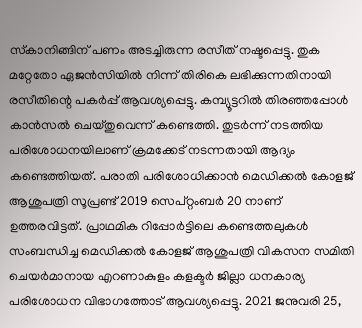സ്‌കാനിങ്ങിന് പണം അടച്ചിരുന്ന രസീത് നഷ്ടപ്പെട്ടു. തുക മറ്റേതോ ഏജന്‍സിയില്‍ നിന്ന് തിരികെ ലഭിക്കുന്നതിനായി രസീതിന്റെ പകര്‍പ്പ് ആവശ്യപ്പെട്ടു. കമ്പ്യൂട്ടറില്‍ തിരഞ്ഞപ്പോള്‍ കാന്‍സല്‍ ചെയ്തുവെന്ന് കണ്ടെത്തി. തുടര്‍ന്ന് നടത്തിയ പരിശോധനയിലാണ് ക്രമക്കേട് നടന്നതായി ആദ്യം കണ്ടെത്തിയത്. പരാതി പരിശോധിക്കാന്‍ മെഡിക്കല്‍ കോളജ് ആശുപത്രി സൂപ്രണ്ട് 2019 സെപ്റ്റംബര്‍ 20 നാണ് ഉത്തരവിട്ടത്. പ്രാഥമിക റിപ്പോര്‍ട്ടിലെ കണ്ടെത്തലുകള്‍ സംബന്ധിച്ച മെഡിക്കല്‍ കോളജ് ആശുപത്രി വികസന സമിതി ചെയര്‍മാനായ എറണാകുളം കളക്ടര്‍ ജില്ലാ ധനകാര്യ പരിശോധന വിഭാഗത്തോട് ആവശ്യപ്പെട്ടു. 2021 ജനുവരി 25,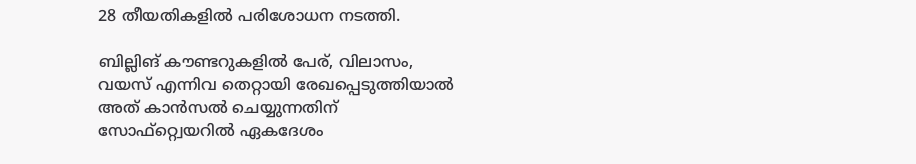28 തീയതികളില്‍ പരിശോധന നടത്തി.

ബില്ലിങ് കൗണ്ടറുകളില്‍ പേര്, വിലാസം, വയസ് എന്നിവ തെറ്റായി രേഖപ്പെടുത്തിയാല്‍ അത് കാന്‍സല്‍ ചെയ്യുന്നതിന് സോഫ്റ്റ്വെയറില്‍ ഏകദേശം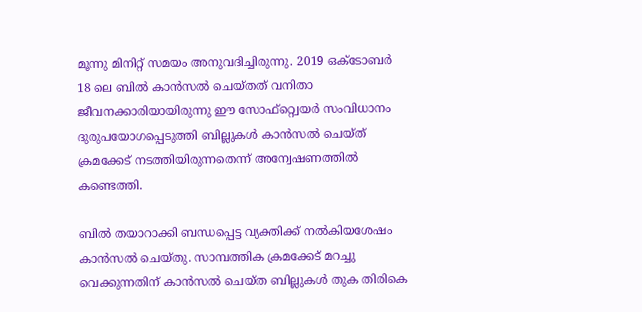മൂന്നു മിനിറ്റ് സമയം അനുവദിച്ചിരുന്നു. 2019 ഒക്ടോബര്‍ 18 ലെ ബില്‍ കാന്‍സല്‍ ചെയ്തത് വനിതാ ജീവനക്കാരിയായിരുന്നു ഈ സോഫ്റ്റ്വെയര്‍ സംവിധാനം ദുരുപയോഗപ്പെടുത്തി ബില്ലുകള്‍ കാന്‍സല്‍ ചെയ്ത് ക്രമക്കേട് നടത്തിയിരുന്നതെന്ന് അന്വേഷണത്തില്‍ കണ്ടെത്തി.

ബില്‍ തയാറാക്കി ബന്ധപ്പെട്ട വ്യക്തിക്ക് നല്‍കിയശേഷം കാന്‍സല്‍ ചെയ്തു. സാമ്പത്തിക ക്രമക്കേട് മറച്ചു വെക്കുന്നതിന് കാന്‍സല്‍ ചെയ്ത ബില്ലുകള്‍ തുക തിരികെ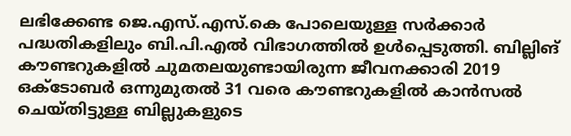ലഭിക്കേണ്ട ജെ.എസ്.എസ്.കെ പോലെയുള്ള സര്‍ക്കാര്‍ പദ്ധതികളിലും ബി.പി.എല്‍ വിഭാഗത്തില്‍ ഉള്‍പ്പെടുത്തി. ബില്ലിങ് കൗണ്ടറുകളില്‍ ചുമതലയുണ്ടായിരുന്ന ജീവനക്കാരി 2019 ഒക്ടോബര്‍ ഒന്നുമുതല്‍ 31 വരെ കൗണ്ടറുകളില്‍ കാന്‍സല്‍ ചെയ്തിട്ടുള്ള ബില്ലുകളുടെ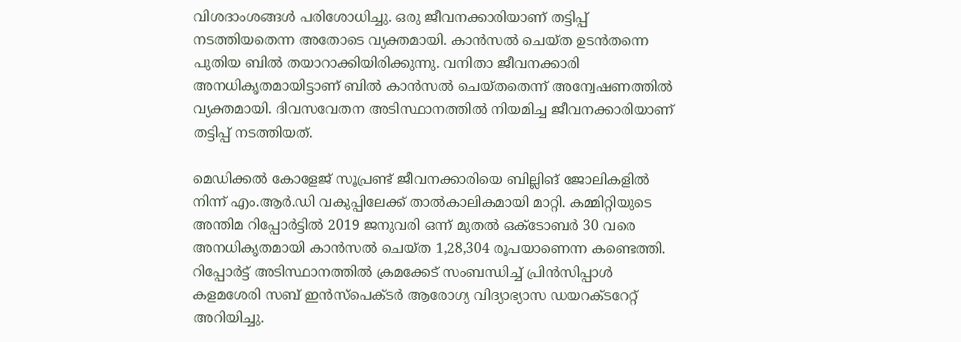വിശദാംശങ്ങള്‍ പരിശോധിച്ചു. ഒരു ജീവനക്കാരിയാണ് തട്ടിപ്പ് നടത്തിയതെന്ന അതോടെ വ്യക്തമായി. കാന്‍സല്‍ ചെയ്ത ഉടന്‍തന്നെ പുതിയ ബില്‍ തയാറാക്കിയിരിക്കുന്നു. വനിതാ ജീവനക്കാരി അനധികൃതമായിട്ടാണ് ബില്‍ കാന്‍സല്‍ ചെയ്തതെന്ന് അന്വേഷണത്തില്‍ വ്യക്തമായി. ദിവസവേതന അടിസ്ഥാനത്തില്‍ നിയമിച്ച ജീവനക്കാരിയാണ് തട്ടിപ്പ് നടത്തിയത്.

മെഡിക്കല്‍ കോളേജ് സൂപ്രണ്ട് ജീവനക്കാരിയെ ബില്ലിങ് ജോലികളില്‍ നിന്ന് എം.ആര്‍.ഡി വകുപ്പിലേക്ക് താല്‍കാലികമായി മാറ്റി. കമ്മിറ്റിയുടെ അന്തിമ റിപ്പോര്‍ട്ടില്‍ 2019 ജനുവരി ഒന്ന് മുതല്‍ ഒക്ടോബര്‍ 30 വരെ അനധികൃതമായി കാന്‍സല്‍ ചെയ്ത 1,28,304 രൂപയാണെന്ന കണ്ടെത്തി. റിപ്പോര്‍ട്ട് അടിസ്ഥാനത്തില്‍ ക്രമക്കേട് സംബന്ധിച്ച് പ്രിന്‍സിപ്പാള്‍ കളമശേരി സബ് ഇന്‍സ്‌പെക്ടര്‍ ആരോഗ്യ വിദ്യാഭ്യാസ ഡയറക്ടറേറ്റ് അറിയിച്ചു.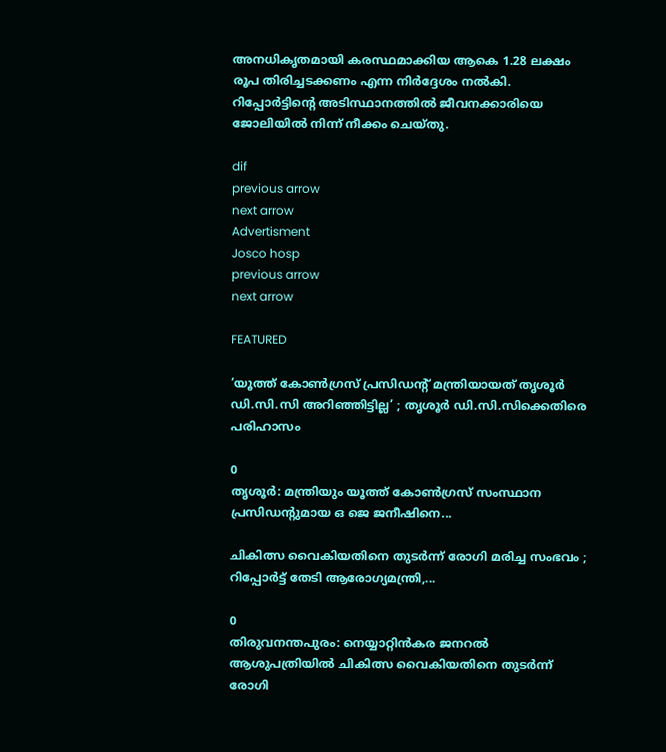അനധികൃതമായി കരസ്ഥമാക്കിയ ആകെ 1.28 ലക്ഷം രൂപ തിരിച്ചടക്കണം എന്ന നിര്‍ദ്ദേശം നല്‍കി. റിപ്പോര്‍ട്ടിന്റെ അടിസ്ഥാനത്തില്‍ ജീവനക്കാരിയെ ജോലിയില്‍ നിന്ന് നീക്കം ചെയ്തു.

dif
previous arrow
next arrow
Advertisment
Josco hosp
previous arrow
next arrow

FEATURED

‘യൂത്ത് കോൺഗ്രസ് പ്രസിഡന്റ് മന്ത്രിയായത് തൃശൂർ ഡി.സി.സി അറിഞ്ഞിട്ടില്ല’ ; തൃശൂർ ഡി.സി.സിക്കെതിരെ പരിഹാസം

0
തൃശൂര്‍: മന്ത്രിയും യൂത്ത് കോണ്‍ഗ്രസ് സംസ്ഥാന പ്രസിഡന്റുമായ ഒ ജെ ജനീഷിനെ...

ചികിത്സ വൈകിയതിനെ തുടർന്ന് രോഗി മരിച്ച സംഭവം ; റിപ്പോർട്ട് തേടി ആരോഗ്യമന്ത്രി,...

0
തിരുവനന്തപുരം: നെയ്യാറ്റിൻകര ജനറല്‍ ആശുപത്രിയില്‍ ചികിത്സ വൈകിയതിനെ തുടര്‍ന്ന് രോഗി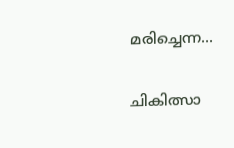മരിച്ചെന്ന...

ചികിത്സാ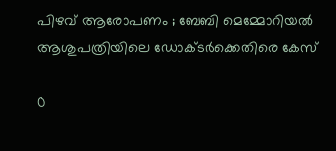പിഴവ് ആരോപണം ; ബേബി മെമ്മോറിയൽ ആശുപത്രിയിലെ ഡോക്ടർക്കെതിരെ കേസ്

0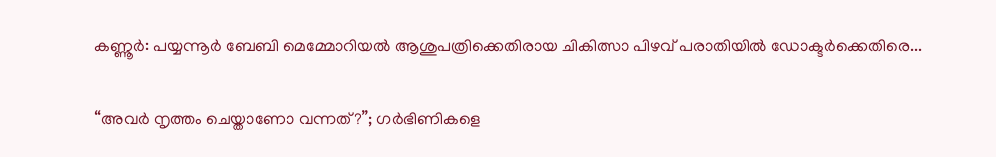കണ്ണൂര്‍: പയ്യന്നൂര്‍ ബേബി മെമ്മോറിയല്‍ ആശുപത്രിക്കെതിരായ ചികിത്സാ പിഴവ് പരാതിയില്‍ ഡോക്ടര്‍ക്കെതിരെ...

“അവർ നൃത്തം ചെയ്താണോ വന്നത്?”; ഗർഭിണികളെ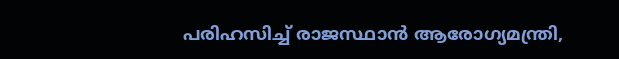പരിഹസിച്ച് രാജസ്ഥാൻ ആരോഗ്യമന്ത്രി,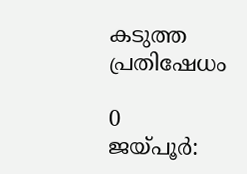കടുത്ത പ്രതിഷേധം

0
ജയ്പൂർ: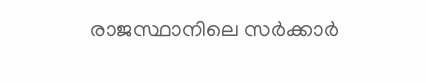രാജസ്ഥാനിലെ സർക്കാർ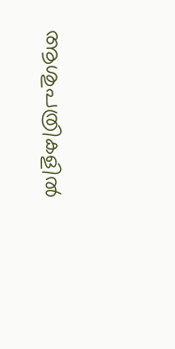ആശുപത്രികളിൽ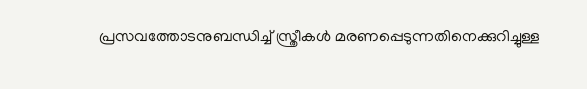പ്രസവത്തോടനുബന്ധിച്ച് സ്ത്രീകൾ മരണപ്പെടുന്നതിനെക്കുറിച്ചുള്ള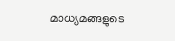മാധ്യമങ്ങളുടെ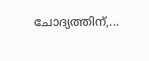ചോദ്യത്തിന്,...